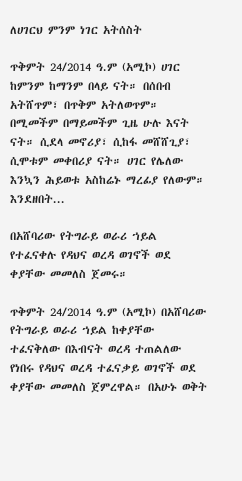ለሀገርህ ምንም ነገር አትሰስት

ጥቅምት 24/2014 ዓ.ም (አሚኮ) ሀገር ከምንም ከማንም በላይ ናት። በሰበብ አትሸጥም፣ በጥቅም አትለወጥም። በሚመችም በማይመችም ጊዜ ሁሉ እናት ናት። ሲደላ መኖሪያ፣ ሲከፋ መሸሸጊያ፣ ሲሞቱም መቀበሪያ ናት። ሀገር የሌለው እንኳን ሕይወቱ አስከሬኑ ማረፊያ የለውም። እንደዘበት...

በአሸባሪው የትግራይ ወራሪ ኀይል የተፈናቀሉ የዳህና ወረዳ ወገኖች ወደ ቀያቸው መመለስ ጀመሩ።

ጥቅምት 24/2014 ዓ.ም (አሚኮ) በአሸባሪው የትግራይ ወራሪ ኀይል ከቀያቸው ተፈናቅለው በእብናት ወረዳ ተጠልለው የነበሩ የዳህና ወረዳ ተፈናቃይ ወገኖች ወደ ቀያቸው መመለስ ጀምረዋል። በአሁኑ ወቅት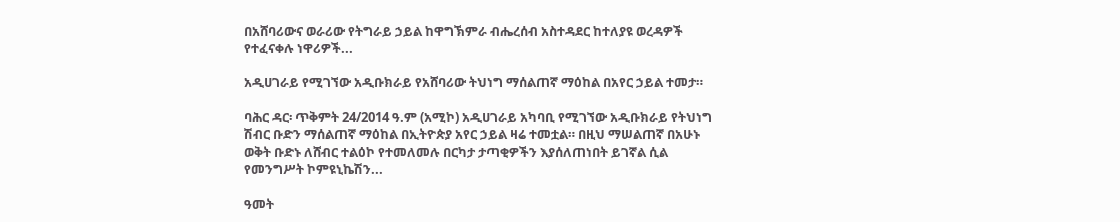በአሸባሪውና ወራሪው የትግራይ ኃይል ከዋግኽምራ ብሔረሰብ አስተዳደር ከተለያዩ ወረዳዎች የተፈናቀሉ ነዋሪዎች...

አዲሀገራይ የሚገኘው አዲቡክራይ የአሸባሪው ትህነግ ማሰልጠኛ ማዕከል በአየር ኃይል ተመታ።

ባሕር ዳር፡ ጥቅምት 24/2014 ዓ.ም (አሚኮ) አዲሀገራይ አካባቢ የሚገኘው አዲቡክራይ የትህነግ ሽብር ቡድን ማሰልጠኛ ማዕከል በኢትዮጵያ አየር ኃይል ዛሬ ተመቷል። በዚህ ማሠልጠኛ በአሁኑ ወቅት ቡድኑ ለሸብር ተልዕኮ የተመለመሉ በርካታ ታጣቂዎችን እያሰለጠነበት ይገኛል ሲል የመንግሥት ኮምዩኒኬሽን...

ዓመት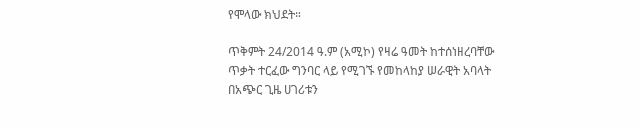የሞላው ክህደት።

ጥቅምት 24/2014 ዓ.ም (አሚኮ) የዛሬ ዓመት ከተሰነዘረባቸው ጥቃት ተርፈው ግንባር ላይ የሚገኙ የመከላከያ ሠራዊት አባላት በአጭር ጊዜ ሀገሪቱን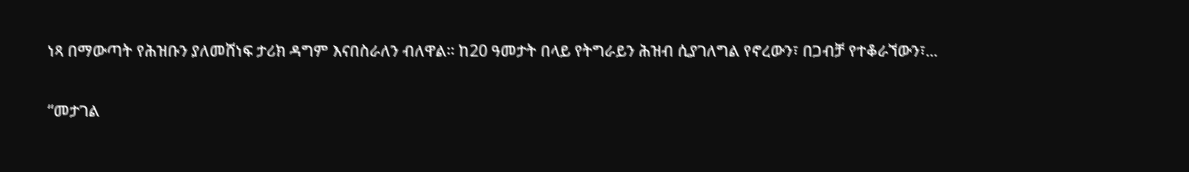ነጻ በማውጣት የሕዝቡን ያለመሸነፍ ታሪክ ዳግም እናበስራለን ብለዋል፡፡ ከ20 ዓመታት በላይ የትግራይን ሕዝብ ሲያገለግል የኖረውን፣ በጋብቻ የተቆራኘውን፣...

“መታገል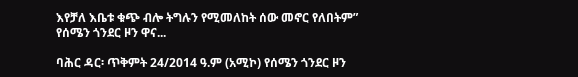እየቻለ እቤቱ ቁጭ ብሎ ትግሉን የሚመለከት ሰው መኖር የለበትም” የሰሜን ጎንደር ዞን ዋና...

ባሕር ዳር፡ ጥቅምት 24/2014 ዓ.ም (አሚኮ) የሰሜን ጎንደር ዞን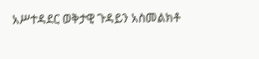አሥተዳደር ወቅታዊ ጉዳይን አስመልክቶ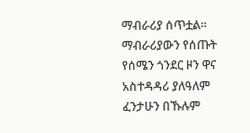ማብራሪያ ሰጥቷል። ማብራሪያውን የሰጡት የሰሜን ጎንደር ዞን ዋና አስተዳዳሪ ያለዓለም ፈንታሁን በኹሉም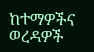ከተማዎችና ወረዳዎች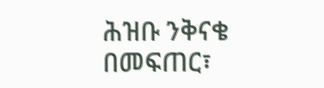ሕዝቡ ንቅናቄ በመፍጠር፣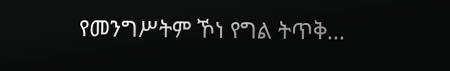የመንግሥትም ኾነ የግል ትጥቅ...